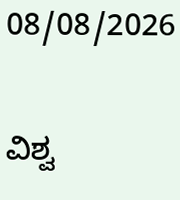08/08/2026

ವಿಶ್ವ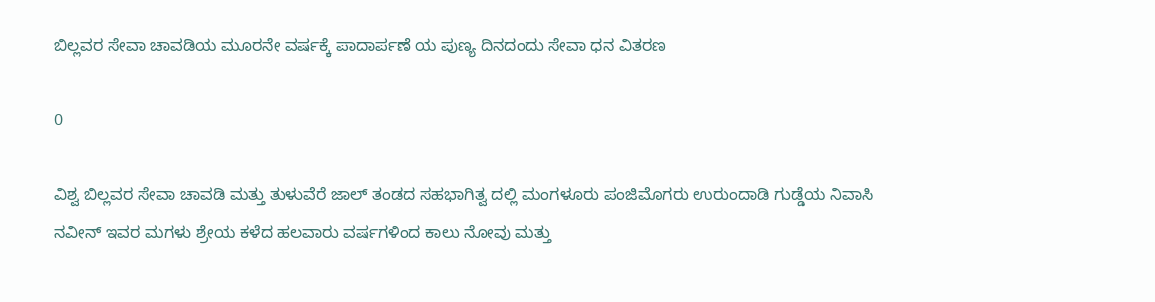ಬಿಲ್ಲವರ ಸೇವಾ ಚಾವಡಿಯ ಮೂರನೇ ವರ್ಷಕ್ಕೆ ಪಾದಾರ್ಪಣೆ ಯ ಪುಣ್ಯ ದಿನದಂದು ಸೇವಾ ಧನ ವಿತರಣ

0

ವಿಶ್ವ ಬಿಲ್ಲವರ ಸೇವಾ ಚಾವಡಿ ಮತ್ತು ತುಳುವೆರೆ ಜಾಲ್ ತಂಡದ ಸಹಭಾಗಿತ್ವ ದಲ್ಲಿ ಮಂಗಳೂರು ಪಂಜಿಮೊಗರು ಉರುಂದಾಡಿ ಗುಡ್ಡೆಯ ನಿವಾಸಿ ನವೀನ್ ಇವರ ಮಗಳು ಶ್ರೇಯ ಕಳೆದ ಹಲವಾರು ವರ್ಷಗಳಿಂದ ಕಾಲು ನೋವು ಮತ್ತು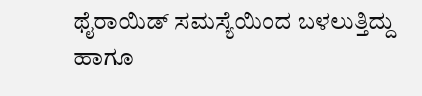ಥೈರಾಯಿಡ್ ಸಮಸ್ಯೆಯಿಂದ ಬಳಲುತ್ತಿದ್ದು ಹಾಗೂ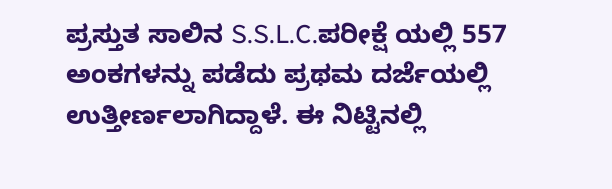ಪ್ರಸ್ತುತ ಸಾಲಿನ S.S.L.C.ಪರೀಕ್ಷೆ ಯಲ್ಲಿ 557 ಅಂಕಗಳನ್ನು ಪಡೆದು ಪ್ರಥಮ ದರ್ಜೆಯಲ್ಲಿ ಉತ್ತೀರ್ಣಲಾಗಿದ್ದಾಳೆ. ಈ ನಿಟ್ಟಿನಲ್ಲಿ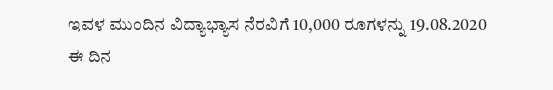ಇವಳ ಮುಂದಿನ ವಿದ್ಯಾಭ್ಯಾಸ ನೆರವಿಗೆ 10,000 ರೂಗಳನ್ನು 19.08.2020 ಈ ದಿನ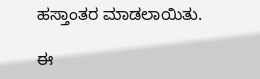ಹಸ್ತಾಂತರ ಮಾಡಲಾಯಿತು.

ಈ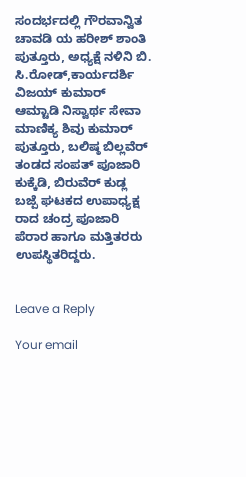ಸಂದರ್ಭದಲ್ಲಿ ಗೌರವಾನ್ವಿತ ಚಾವಡಿ ಯ ಹರೀಶ್ ಶಾಂತಿ ಪುತ್ತೂರು, ಅಧ್ಯಕ್ಷೆ ನಳಿನಿ ಬಿ. ಸಿ.ರೋಡ್,ಕಾರ್ಯದರ್ಶಿ ವಿಜಯ್ ಕುಮಾರ್ ಆಮ್ಟಾಡಿ ನಿಸ್ವಾರ್ಥ ಸೇವಾ ಮಾಣಿಕ್ಯ ಶಿವು ಕುಮಾರ್ ಪುತ್ತೂರು, ಬಲಿಷ್ಠ ಬಿಲ್ಲವೆರ್ ತಂಡದ ಸಂಪತ್ ಪೂಜಾರಿ ಕುಕ್ಕೆಡಿ, ಬಿರುವೆರ್ ಕುಡ್ಲ ಬಜ್ಪೆ ಘಟಕದ ಉಪಾಧ್ಯಕ್ಷ ರಾದ ಚಂದ್ರ ಪೂಜಾರಿ ಪೆರಾರ ಹಾಗೂ ಮತ್ತಿತರರು ಉಪಸ್ಥಿತರಿದ್ದರು.


Leave a Reply

Your email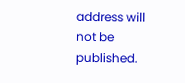address will not be published.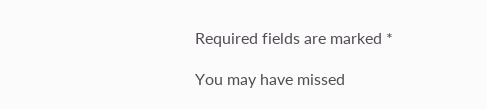Required fields are marked *

You may have missed